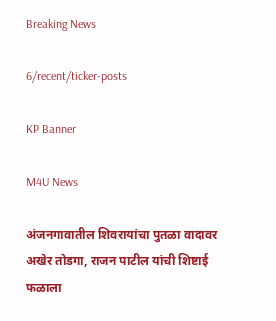Breaking News

6/recent/ticker-posts

KP Banner

M4U News

अंजनगावातील शिवरायांचा पुतळा वादावर अखेर तोडगा, राजन पाटील यांची शिष्टाई फळाला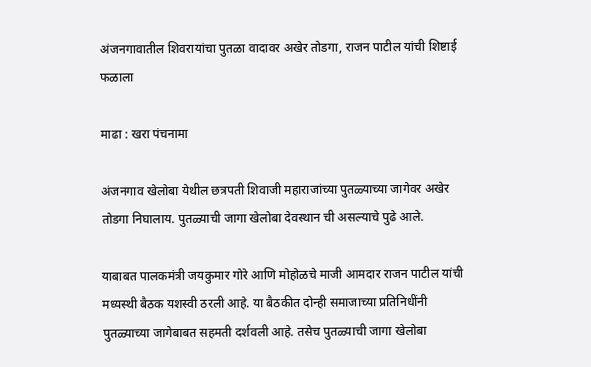अंजनगावातील शिवरायांचा पुतळा वादावर अखेर तोडगा, राजन पाटील यांची शिष्टाई फळाला

माढा : खरा पंचनामा

अंजनगाव खेलोबा येथील छत्रपती शिवाजी महाराजांच्या पुतळ्याच्या जागेवर अखेर तोडगा निघालाय. पुतळ्याची जागा खेलोबा देवस्थान ची असल्याचे पुढे आले.

याबाबत पालकमंत्री जयकुमार गोरे आणि मोहोळचे माजी आमदार राजन पाटील यांची मध्यस्थी बैठक यशस्वी ठरली आहे. या बैठकीत दोन्ही समाजाच्या प्रतिनिधींनी पुतळ्याच्या जागेबाबत सहमती दर्शवली आहे. तसेच पुतळ्याची जागा खेलोबा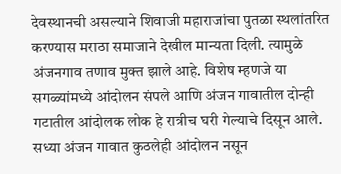देवस्थानची असल्याने शिवाजी महाराजांचा पुतळा स्थलांतरित करण्यास मराठा समाजाने देखील मान्यता दिली. त्यामुळे अंजनगाव तणाव मुक्त झाले आहे. विशेष म्हणजे या सगळ्यांमध्ये आंदोलन संपले आणि अंजन गावातील दोन्ही गटातील आंदोलक लोक हे रात्रीच घरी गेल्याचे दिसून आले. सध्या अंजन गावात कुठलेही आंदोलन नसून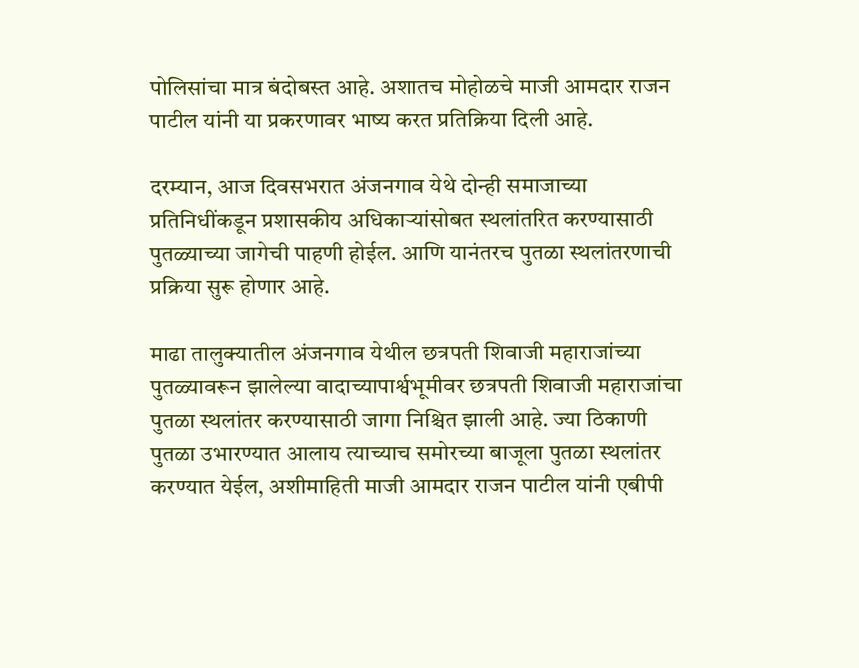पोलिसांचा मात्र बंदोबस्त आहे. अशातच मोहोळचे माजी आमदार राजन पाटील यांनी या प्रकरणावर भाष्य करत प्रतिक्रिया दिली आहे.

दरम्यान, आज दिवसभरात अंजनगाव येथे दोन्ही समाजाच्या प्रतिनिधींकडून प्रशासकीय अधिकाऱ्यांसोबत स्थलांतरित करण्यासाठी पुतळ्याच्या जागेची पाहणी होईल. आणि यानंतरच पुतळा स्थलांतरणाची प्रक्रिया सुरू होणार आहे.

माढा तालुक्यातील अंजनगाव येथील छत्रपती शिवाजी महाराजांच्या पुतळ्यावरून झालेल्या वादाच्यापार्श्वभूमीवर छत्रपती शिवाजी महाराजांचा पुतळा स्थलांतर करण्यासाठी जागा निश्चित झाली आहे. ज्या ठिकाणी पुतळा उभारण्यात आलाय त्याच्याच समोरच्या बाजूला पुतळा स्थलांतर करण्यात येईल, अशीमाहिती माजी आमदार राजन पाटील यांनी एबीपी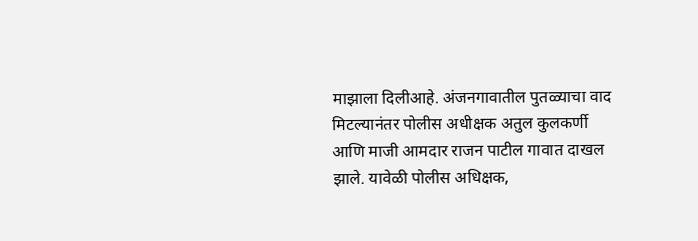माझाला दिलीआहे. अंजनगावातील पुतळ्याचा वाद मिटल्यानंतर पोलीस अधीक्षक अतुल कुलकर्णी आणि माजी आमदार राजन पाटील गावात दाखल झाले. यावेळी पोलीस अधिक्षक,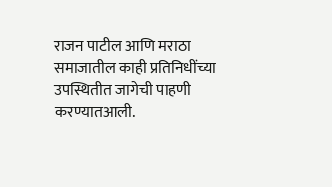राजन पाटील आणि मराठा समाजातील काही प्रतिनिधींच्या उपस्थितीत जागेची पाहणी करण्यातआली.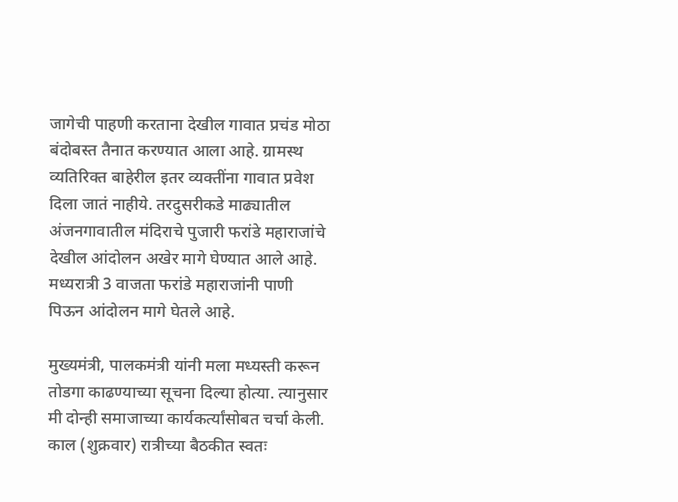जागेची पाहणी करताना देखील गावात प्रचंड मोठा बंदोबस्त तैनात करण्यात आला आहे. ग्रामस्थ व्यतिरिक्त बाहेरील इतर व्यक्तींना गावात प्रवेश दिला जातं नाहीये. तरदुसरीकडे माढ्यातील अंजनगावातील मंदिराचे पुजारी फरांडे महाराजांचे देखील आंदोलन अखेर मागे घेण्यात आले आहे. मध्यरात्री 3 वाजता फरांडे महाराजांनी पाणी पिऊन आंदोलन मागे घेतले आहे.

मुख्यमंत्री, पालकमंत्री यांनी मला मध्यस्ती करून तोडगा काढण्याच्या सूचना दिल्या होत्या. त्यानुसार मी दोन्ही समाजाच्या कार्यकर्त्यांसोबत चर्चा केली. काल (शुक्रवार) रात्रीच्या बैठकीत स्वतः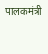पालकमंत्री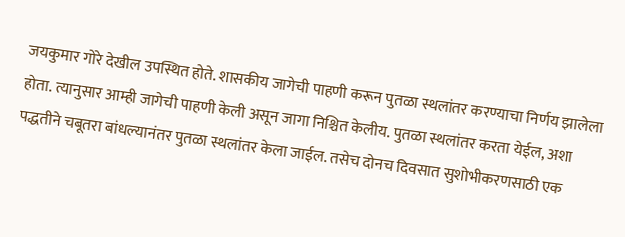जयकुमार गोरे देखील उपस्थित होते. शासकीय जागेची पाहणी करून पुतळा स्थलांतर करण्याचा निर्णय झालेला होता. त्यानुसार आम्ही जागेची पाहणी केली असून जागा निश्चित केलीय. पुतळा स्थलांतर करता येईल, अशा पद्धतीने चबूतरा बांधल्यानंतर पुतळा स्थलांतर केला जाईल. तसेच दोनच दिवसात सुशोभीकरणसाठी एक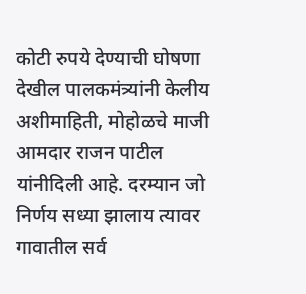कोटी रुपये देण्याची घोषणा देखील पालकमंत्र्यांनी केलीय अशीमाहिती, मोहोळचे माजी आमदार राजन पाटील यांनीदिली आहे. दरम्यान जो निर्णय सध्या झालाय त्यावर गावातील सर्व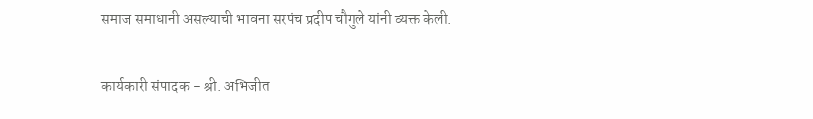समाज समाधानी असल्याची भावना सरपंच प्रदीप चौगुले यांनी व्यक्त केली.

कार्यकारी संपादक - श्री. अभिजीत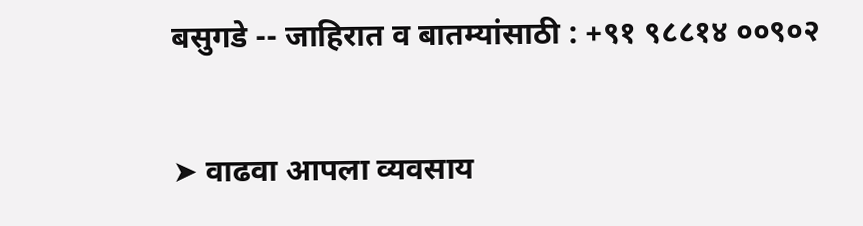बसुगडे -- जाहिरात व बातम्यांसाठी : +९१ ९८८१४ ००९०२

➤ वाढवा आपला व्यवसाय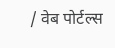/ वेब पोर्टल्स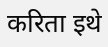करिता इथे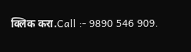क्लिक करा.Call :- 9890 546 909.